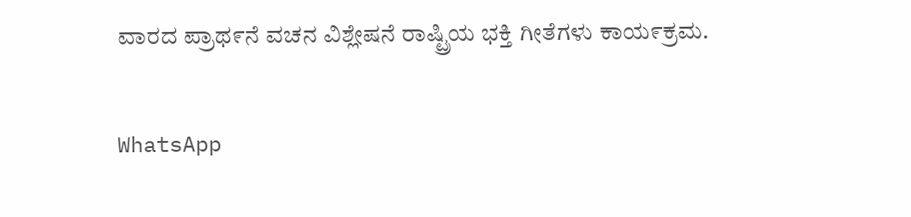ವಾರದ ಪ್ರಾಥ೯ನೆ ವಚನ ವಿಶ್ಲೇಷನೆ ರಾಷ್ಟ್ರಿಯ ಭಕ್ತಿ ಗೀತೆಗಳು ಕಾಯ೯ಕ್ರಮ.

WhatsApp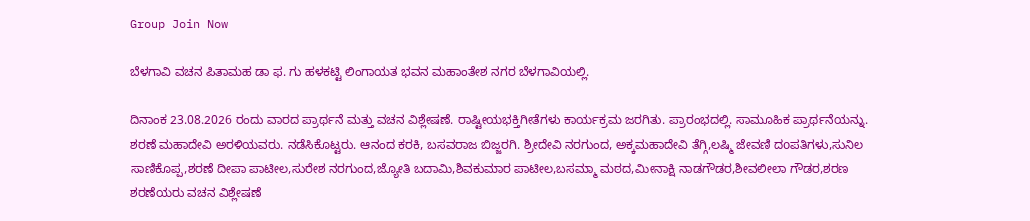Group Join Now

ಬೆಳಗಾವಿ ವಚನ ಪಿತಾಮಹ ಡಾ ಫ. ಗು ಹಳಕಟ್ಟಿ ಲಿಂಗಾಯತ ಭವನ ಮಹಾಂತೇಶ ನಗರ ಬೆಳಗಾವಿಯಲ್ಲಿ.

ದಿನಾಂಕ 23.08.2026 ರಂದು ವಾರದ ಪ್ರಾರ್ಥನೆ ಮತ್ತು ವಚನ ವಿಶ್ಲೇಷಣೆ. ರಾಷ್ಟೀಯಭಕ್ತಿಗೀತೆಗಳು ಕಾರ್ಯಕ್ರಮ ಜರಗಿತು. ಪ್ರಾರಂಭದಲ್ಲಿ. ಸಾಮೂಹಿಕ ಪ್ರಾರ್ಥನೆಯನ್ನು. ಶರಣೆ ಮಹಾದೇವಿ ಅರಳಿಯವರು. ನಡೆಸಿಕೊಟ್ಟರು. ಆನಂದ ಕರಕಿ, ಬಸವರಾಜ ಬಿಜ್ಜರಗಿ. ಶ್ರೀದೇವಿ ನರಗುಂದ, ಅಕ್ಕಮಹಾದೇವಿ ತೆಗ್ಗಿ,ಲಷ್ಮಿ ಜೇವಣಿ ದoಪತಿಗಳು,ಸುನಿಲ ಸಾಣಿಕೊಪ್ಪ,ಶರಣೆ ದೀಪಾ ಪಾಟೀಲ,ಸುರೇಶ ನರಗುಂದ,ಜ್ಯೋತಿ ಬದಾಮಿ,ಶಿವಕುಮಾರ ಪಾಟೀಲ,ಬಸಮ್ಮಾ ಮಠದ,ಮೀನಾಕ್ಷಿ ನಾಡಗೌಡರ,ಶೀವಲೀಲಾ ಗೌಡರ,ಶರಣ ಶರಣೆಯರು ವಚನ ವಿಶ್ಲೇಷಣೆ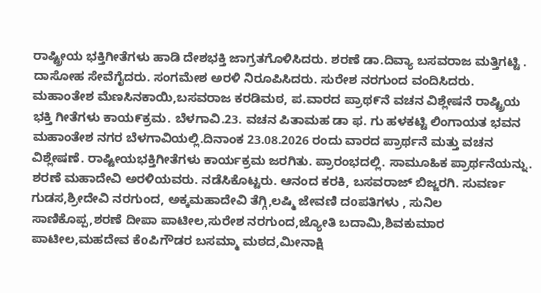ರಾಷ್ಟ್ರೀಯ ಭಕ್ತಿಗೀತೆಗಳು ಹಾಡಿ ದೇಶಭಕ್ತಿ ಜಾಗ್ರತಗೊಳಿಸಿದರು. ಶರಣೆ ಡಾ.ದಿವ್ಯಾ ಬಸವರಾಜ ಮತ್ತಿಗಟ್ಟಿ . ದಾಸೋಹ ಸೇವೆಗೈದರು. ಸಂಗಮೇಶ ಅರಳಿ ನಿರೂಪಿಸಿದರು. ಸುರೇಶ ನರಗುಂದ ವಂದಿಸಿದರು. ಮಹಾಂತೇಶ ಮೆಣಸಿನಕಾಯಿ,ಬಸವರಾಜ ಕರಡಿಮಠ, ಪ.ವಾರದ ಪ್ರಾಥ೯ನೆ ವಚನ ವಿಶ್ಲೇಷನೆ ರಾಷ್ಟ್ರಿಯ ಭಕ್ತಿ ಗೀತೆಗಳು ಕಾಯ೯ಕ್ರಮ. ಬೆಳಗಾವಿ.23. ವಚನ ಪಿತಾಮಹ ಡಾ ಫ. ಗು ಹಳಕಟ್ಟಿ ಲಿಂಗಾಯತ ಭವನ ಮಹಾಂತೇಶ ನಗರ ಬೆಳಗಾವಿಯಲ್ಲಿ.ದಿನಾಂಕ 23.08.2026 ರಂದು ವಾರದ ಪ್ರಾರ್ಥನೆ ಮತ್ತು ವಚನ ವಿಶ್ಲೇಷಣೆ. ರಾಷ್ಟೀಯಭಕ್ತಿಗೀತೆಗಳು ಕಾರ್ಯಕ್ರಮ ಜರಗಿತು. ಪ್ರಾರಂಭದಲ್ಲಿ. ಸಾಮೂಹಿಕ ಪ್ರಾರ್ಥನೆಯನ್ನು. ಶರಣೆ ಮಹಾದೇವಿ ಅರಳಿಯವರು. ನಡೆಸಿಕೊಟ್ಟರು. ಆನಂದ ಕರಕಿ, ಬಸವರಾಜ್ ಬಿಜ್ಜರಗಿ. ಸುವರ್ಣ ಗುಡಸ,ಶ್ರೀದೇವಿ ನರಗುಂದ, ಅಕ್ಕಮಹಾದೇವಿ ತೆಗ್ಗಿ,ಲಷ್ಮಿ ಜೇವಣಿ ದoಪತಿಗಳು , ಸುನಿಲ ಸಾಣಿಕೊಪ್ಪ,ಶರಣೆ ದೀಪಾ ಪಾಟೀಲ,ಸುರೇಶ ನರಗುಂದ,ಜ್ಯೋತಿ ಬದಾಮಿ,ಶಿವಕುಮಾರ ಪಾಟೀಲ,ಮಹದೇವ ಕೆoಪಿಗೌಡರ ಬಸಮ್ಮಾ ಮಠದ,ಮೀನಾಕ್ಷಿ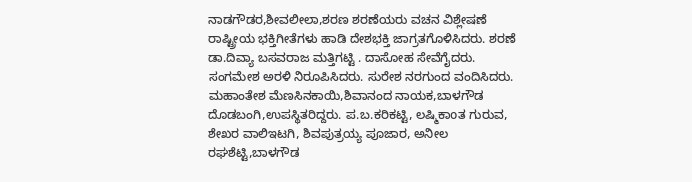ನಾಡಗೌಡರ,ಶೀವಲೀಲಾ,ಶರಣ ಶರಣೆಯರು ವಚನ ವಿಶ್ಲೇಷಣೆ ರಾಷ್ಟ್ರೀಯ ಭಕ್ತಿಗೀತೆಗಳು ಹಾಡಿ ದೇಶಭಕ್ತಿ ಜಾಗ್ರತಗೊಳಿಸಿದರು. ಶರಣೆ ಡಾ.ದಿವ್ಯಾ ಬಸವರಾಜ ಮತ್ತಿಗಟ್ಟಿ . ದಾಸೋಹ ಸೇವೆಗೈದರು. ಸಂಗಮೇಶ ಅರಳಿ ನಿರೂಪಿಸಿದರು. ಸುರೇಶ ನರಗುಂದ ವಂದಿಸಿದರು. ಮಹಾಂತೇಶ ಮೆಣಸಿನಕಾಯಿ,ಶಿವಾನಂದ ನಾಯಕ,ಬಾಳಗೌಡ ದೊಡಬಂಗಿ,ಉಪಸ್ಥಿತರಿದ್ದರು. ಪ.ಬ.ಕರಿಕಟ್ಟಿ, ಲಷ್ಮಿಕಾoತ ಗುರುವ, ಶೇಖರ ವಾಲಿಇಟಗಿ, ಶಿವಪುತ್ರಯ್ಯ ಪೂಜಾರ, ಅನೀಲ ರಘಶೆಟ್ಟಿ,ಬಾಳಗೌಡ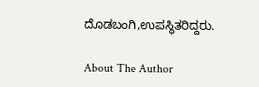ದೊಡಬಂಗಿ,ಉಪಸ್ಥಿತರಿದ್ದರು.

About The Author